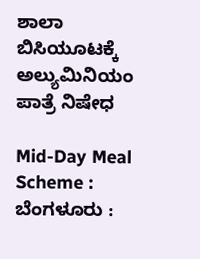ಶಾಲಾ ಬಿಸಿಯೂಟಕ್ಕೆ ಅಲ್ಯುಮಿನಿಯಂ ಪಾತ್ರೆ ನಿಷೇಧ

Mid-Day Meal Scheme : ಬೆಂಗಳೂರು :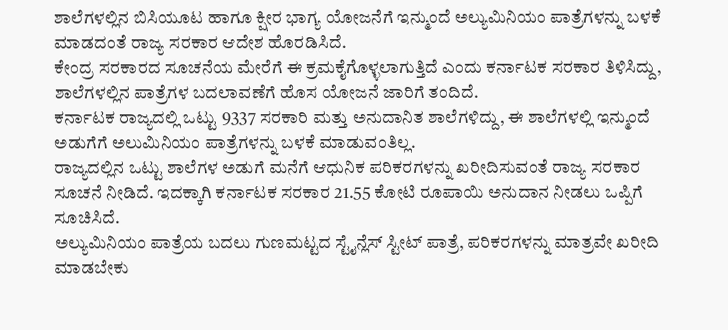ಶಾಲೆಗಳಲ್ಲಿನ ಬಿಸಿಯೂಟ ಹಾಗೂ ಕ್ಷೀರ ಭಾಗ್ಯ ಯೋಜನೆಗೆ ಇನ್ಮುಂದೆ ಅಲ್ಯುಮಿನಿಯಂ ಪಾತ್ರೆಗಳನ್ನು ಬಳಕೆ ಮಾಡದಂತೆ ರಾಜ್ಯ ಸರಕಾರ ಆದೇಶ ಹೊರಡಿಸಿದೆ.
ಕೇಂದ್ರ ಸರಕಾರದ ಸೂಚನೆಯ ಮೇರೆಗೆ ಈ ಕ್ರಮಕೈಗೊಳ್ಳಲಾಗುತ್ತಿದೆ ಎಂದು ಕರ್ನಾಟಕ ಸರಕಾರ ತಿಳಿಸಿದ್ದು, ಶಾಲೆಗಳಲ್ಲಿನ ಪಾತ್ರೆಗಳ ಬದಲಾವಣೆಗೆ ಹೊಸ ಯೋಜನೆ ಜಾರಿಗೆ ತಂದಿದೆ.
ಕರ್ನಾಟಕ ರಾಜ್ಯದಲ್ಲಿ ಒಟ್ಟು 9337 ಸರಕಾರಿ ಮತ್ತು ಅನುದಾನಿತ ಶಾಲೆಗಳಿದ್ದು, ಈ ಶಾಲೆಗಳಲ್ಲಿ ಇನ್ಮುಂದೆ ಅಡುಗೆಗೆ ಅಲುಮಿನಿಯಂ ಪಾತ್ರೆಗಳನ್ನು ಬಳಕೆ ಮಾಡುವಂತಿಲ್ಲ.
ರಾಜ್ಯದಲ್ಲಿನ ಒಟ್ಟು ಶಾಲೆಗಳ ಅಡುಗೆ ಮನೆಗೆ ಆಧುನಿಕ ಪರಿಕರಗಳನ್ನು ಖರೀದಿಸುವಂತೆ ರಾಜ್ಯ ಸರಕಾರ ಸೂಚನೆ ನೀಡಿದೆ. ಇದಕ್ಕಾಗಿ ಕರ್ನಾಟಕ ಸರಕಾರ 21.55 ಕೋಟಿ ರೂಪಾಯಿ ಅನುದಾನ ನೀಡಲು ಒಪ್ಪಿಗೆ ಸೂಚಿಸಿದೆ.
ಅಲ್ಯುಮಿನಿಯಂ ಪಾತ್ರೆಯ ಬದಲು ಗುಣಮಟ್ಟದ ಸ್ಟೈನ್ಲೆಸ್ ಸ್ಟೀಟ್ ಪಾತ್ರೆ, ಪರಿಕರಗಳನ್ನು ಮಾತ್ರವೇ ಖರೀದಿ ಮಾಡಬೇಕು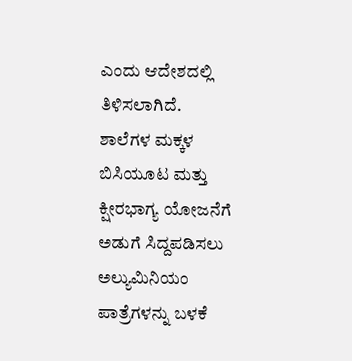ಎಂದು ಆದೇಶದಲ್ಲಿ ತಿಳಿಸಲಾಗಿದೆ.
ಶಾಲೆಗಳ ಮಕ್ಕಳ ಬಿಸಿಯೂಟ ಮತ್ತು ಕ್ಷೀರಭಾಗ್ಯ ಯೋಜನೆಗೆ ಅಡುಗೆ ಸಿದ್ದಪಡಿಸಲು ಅಲ್ಯುಮಿನಿಯಂ ಪಾತ್ರೆಗಳನ್ನು ಬಳಕೆ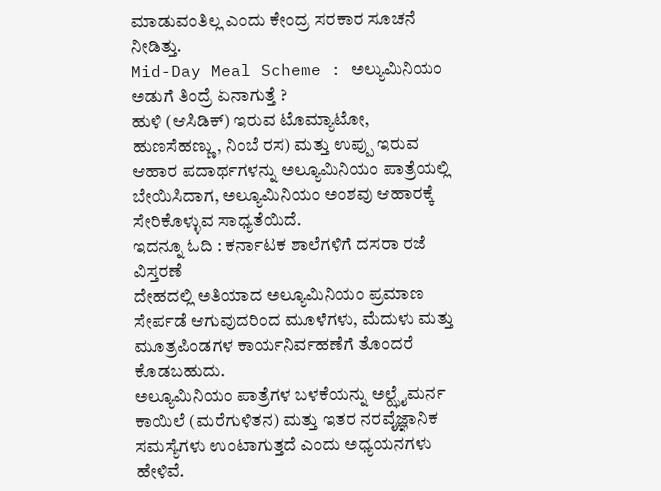ಮಾಡುವಂತಿಲ್ಲ ಎಂದು ಕೇಂದ್ರ ಸರಕಾರ ಸೂಚನೆ ನೀಡಿತ್ತು.
Mid-Day Meal Scheme : ಅಲ್ಯುಮಿನಿಯಂ ಅಡುಗೆ ತಿಂದ್ರೆ ಏನಾಗುತ್ತೆ ?
ಹುಳಿ (ಆಸಿಡಿಕ್) ಇರುವ ಟೊಮ್ಯಾಟೋ, ಹುಣಸೆಹಣ್ಣು, ನಿಂಬೆ ರಸ) ಮತ್ತು ಉಪ್ಪು ಇರುವ ಆಹಾರ ಪದಾರ್ಥಗಳನ್ನು ಅಲ್ಯೂಮಿನಿಯಂ ಪಾತ್ರೆಯಲ್ಲಿ ಬೇಯಿಸಿದಾಗ, ಅಲ್ಯೂಮಿನಿಯಂ ಅಂಶವು ಆಹಾರಕ್ಕೆ ಸೇರಿಕೊಳ್ಳುವ ಸಾಧ್ಯತೆಯಿದೆ.
ಇದನ್ನೂ ಓದಿ : ಕರ್ನಾಟಕ ಶಾಲೆಗಳಿಗೆ ದಸರಾ ರಜೆ ವಿಸ್ತರಣೆ
ದೇಹದಲ್ಲಿ ಅತಿಯಾದ ಅಲ್ಯೂಮಿನಿಯಂ ಪ್ರಮಾಣ ಸೇರ್ಪಡೆ ಆಗುವುದರಿಂದ ಮೂಳೆಗಳು, ಮೆದುಳು ಮತ್ತು ಮೂತ್ರಪಿಂಡಗಳ ಕಾರ್ಯನಿರ್ವಹಣೆಗೆ ತೊಂದರೆ ಕೊಡಬಹುದು.
ಅಲ್ಯೂಮಿನಿಯಂ ಪಾತ್ರೆಗಳ ಬಳಕೆಯನ್ನು ಅಲ್ಝೈಮರ್ನ ಕಾಯಿಲೆ (ಮರೆಗುಳಿತನ) ಮತ್ತು ಇತರ ನರವೈಜ್ಞಾನಿಕ ಸಮಸ್ಯೆಗಳು ಉಂಟಾಗುತ್ತದೆ ಎಂದು ಅಧ್ಯಯನಗಳು ಹೇಳಿವೆ.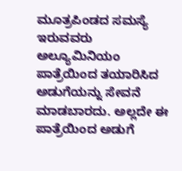ಮೂತ್ರಪಿಂಡದ ಸಮಸ್ಯೆ ಇರುವವರು ಅಲ್ಯೂಮಿನಿಯಂ ಪಾತ್ರೆಯಿಂದ ತಯಾರಿಸಿದ ಅಡುಗೆಯನ್ನು ಸೇವನೆ ಮಾಡಬಾರದು. ಅಲ್ಲದೇ ಈ ಪಾತ್ರೆಯಿಂದ ಅಡುಗೆ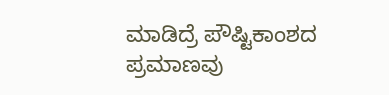ಮಾಡಿದ್ರೆ ಪೌಷ್ಟಿಕಾಂಶದ ಪ್ರಮಾಣವು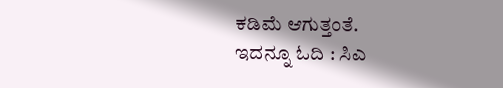ಕಡಿಮೆ ಆಗುತ್ತಂತೆ.
ಇದನ್ನೂ ಓದಿ : ಸಿಎ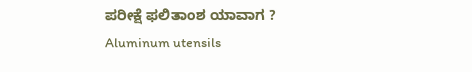ಪರೀಕ್ಷೆ ಫಲಿತಾಂಶ ಯಾವಾಗ ?
Aluminum utensils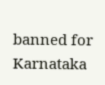banned for Karnataka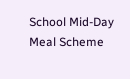School Mid-Day Meal Scheme